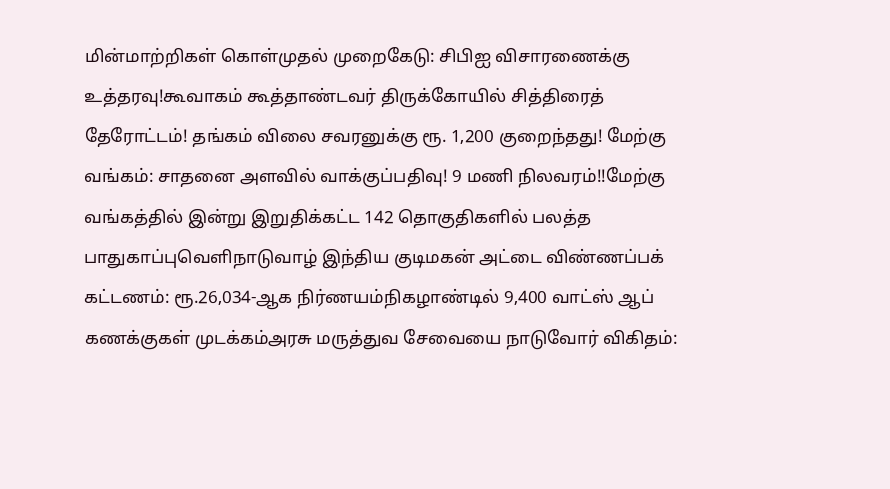மின்மாற்றிகள் கொள்முதல் முறைகேடு: சிபிஐ விசாரணைக்கு உத்தரவு!கூவாகம் கூத்தாண்டவர் திருக்கோயில் சித்திரைத் தேரோட்டம்! தங்கம் விலை சவரனுக்கு ரூ. 1,200 குறைந்தது! மேற்கு வங்கம்: சாதனை அளவில் வாக்குப்பதிவு! 9 மணி நிலவரம்!!மேற்கு வங்கத்தில் இன்று இறுதிக்கட்ட 142 தொகுதிகளில் பலத்த பாதுகாப்புவெளிநாடுவாழ் இந்திய குடிமகன் அட்டை விண்ணப்பக் கட்டணம்: ரூ.26,034-ஆக நிர்ணயம்நிகழாண்டில் 9,400 வாட்ஸ் ஆப் கணக்குகள் முடக்கம்அரசு மருத்துவ சேவையை நாடுவோர் விகிதம்: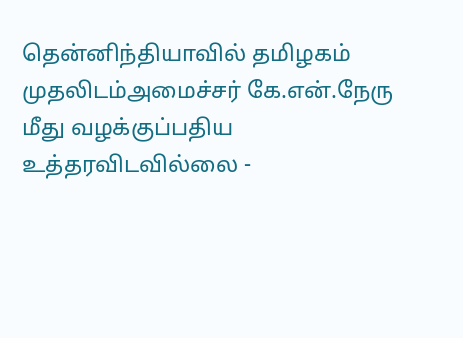தென்னிந்தியாவில் தமிழகம் முதலிடம்அமைச்சர் கே.என்.நேரு மீது வழக்குப்பதிய உத்தரவிடவில்லை -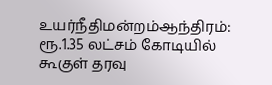உயர்நீதிமன்றம்ஆந்திரம்: ரூ.1.35 லட்சம் கோடியில் கூகுள் தரவு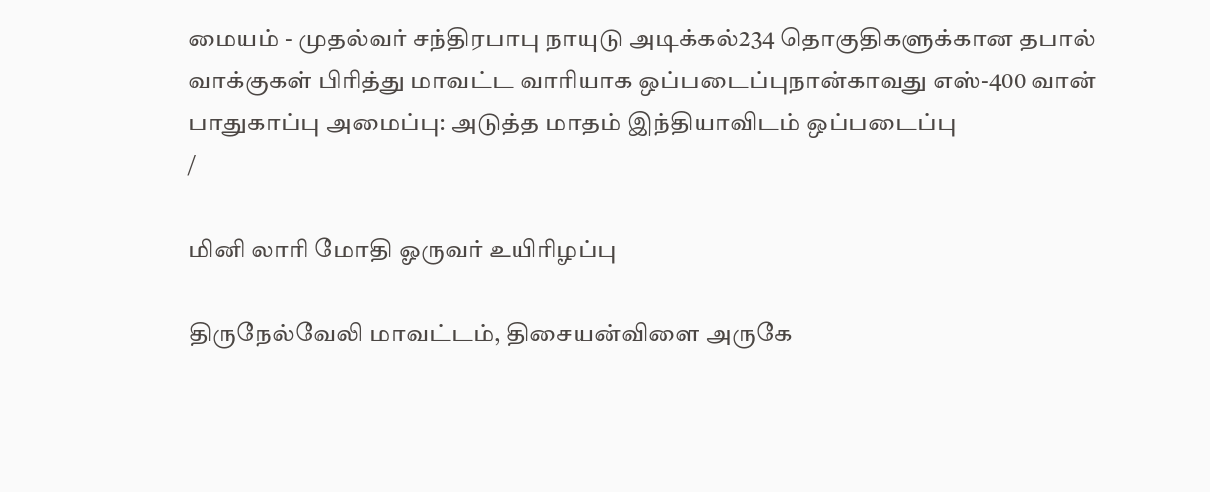மையம் - முதல்வர் சந்திரபாபு நாயுடு அடிக்கல்234 தொகுதிகளுக்கான தபால் வாக்குகள் பிரித்து மாவட்ட வாரியாக ஒப்படைப்புநான்காவது எஸ்-400 வான் பாதுகாப்பு அமைப்பு: அடுத்த மாதம் இந்தியாவிடம் ஒப்படைப்பு
/

மினி லாரி மோதி ஓருவர் உயிரிழப்பு

திருநேல்வேலி மாவட்டம், திசையன்விளை அருகே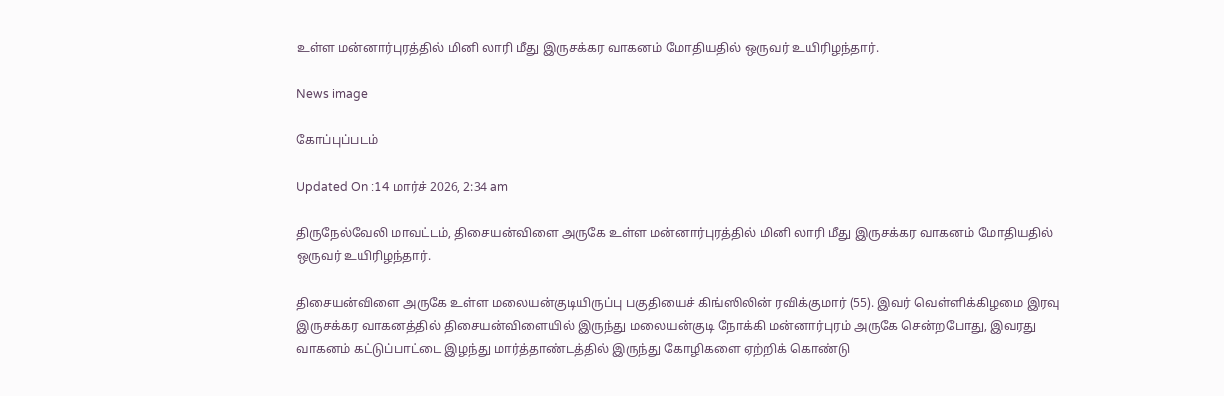உள்ள மன்னார்புரத்தில் மினி லாரி மீது இருசக்கர வாகனம் மோதியதில் ஒருவர் உயிரிழந்தார்.

News image

கோப்புப்படம்

Updated On :14 மார்ச் 2026, 2:34 am

திருநேல்வேலி மாவட்டம், திசையன்விளை அருகே உள்ள மன்னார்புரத்தில் மினி லாரி மீது இருசக்கர வாகனம் மோதியதில் ஒருவர் உயிரிழந்தார்.

திசையன்விளை அருகே உள்ள மலையன்குடியிருப்பு பகுதியைச் கிங்ஸிலின் ரவிக்குமார் (55). இவர் வெள்ளிக்கிழமை இரவு இருசக்கர வாகனத்தில் திசையன்விளையில் இருந்து மலையன்குடி நோக்கி மன்னார்புரம் அருகே சென்றபோது, இவரது வாகனம் கட்டுப்பாட்டை இழந்து மார்த்தாண்டத்தில் இருந்து கோழிகளை ஏற்றிக் கொண்டு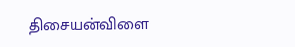திசையன்விளை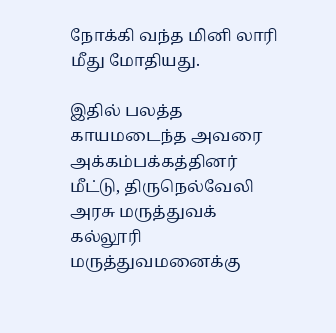நோக்கி வந்த மினி லாரி மீது மோதியது.

இதில் பலத்த காயமடைந்த அவரை அக்கம்பக்கத்தினர் மீட்டு, திருநெல்வேலி அரசு மருத்துவக் கல்லூரி மருத்துவமனைக்கு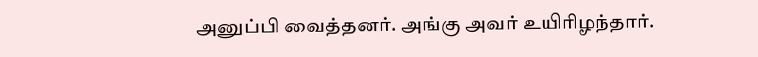அனுப்பி வைத்தனர். அங்கு அவர் உயிரிழந்தார்.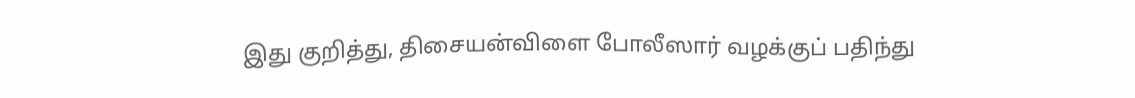இது குறித்து, திசையன்விளை போலீஸார் வழக்குப் பதிந்து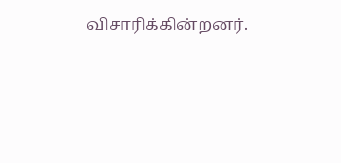விசாரிக்கின்றனர்.